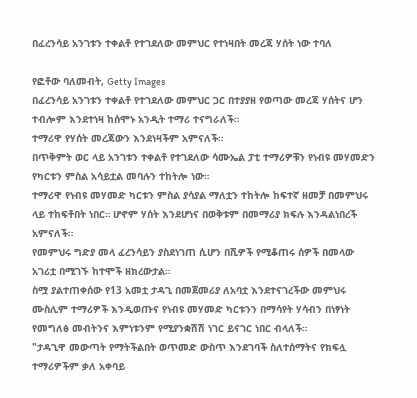በፈረንሳይ አንገቱን ተቀልቶ የተገደለው መምህር የተነዛበት መረጃ ሃሰት ነው ተባለ

የፎቶው ባለመብት, Getty Images
በፈረንሳይ አንገቱን ተቀልቶ የተገደለው መምህር ጋር በተያያዘ የወጣው መረጃ ሃሰትና ሆን ተብሎም እንደተነዛ ከሰሞኑ አንዲት ተማሪ ተናግራለች።
ተማሪዋ የሃሰት መረጃውን እንደነዛችም አምናለች።
በጥቅምት ወር ላይ አንገቱን ተቀልቶ የተገደለው ሳሙኤል ፓቲ ተማሪዎቹን የነብዩ መሃመድን የካርቱን ምስል አሳይቷል መባሉን ተከትሎ ነው።
ተማሪዋ የነብዩ መሃመድ ካርቱን ምስል ያሳያል ማለቷን ተከትሎ ከፍተኛ ዘመቻ በመምህሩ ላይ ተከፍቶበት ነበር። ሆኖም ሃሰት እንደሆነና በወቅቱም በመማሪያ ክፍሉ እንዳልነበረች አምናለች።
የመምህሩ ግድያ መላ ፈረንሳይን ያስደነገጠ ሲሆን በሺዎች የሚቆጠሩ ሰዎች በመላው አገሪቷ በሚገኙ ከተሞች ዘክረውታል።
ስሟ ያልተጠቀሰው የ13 አመቷ ታዳጊ በመጀመሪያ ለአባቷ እንደተናገረችው መምህሩ ሙስሊም ተማሪዎች እንዲወጡና የነብዩ መሃመድ ካርቱንን በማሳየት ሃሳብን በነፃነት የመግለፅ መብትንና እምነቱንም የሚያንቋሽሽ ነገር ይናገር ነበር ብላለች።
"ታዳጊዋ መውጣት የማትችልበት ወጥመድ ውስጥ እንደገባች ስለተሰማትና የክፍሏ ተማሪዎችም ቃለ አቀባይ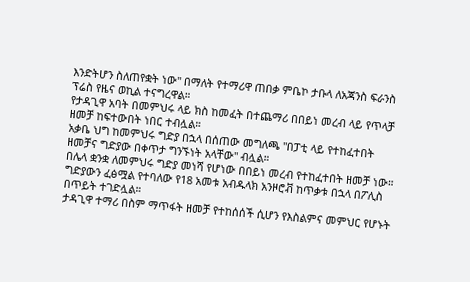እንድትሆን ስለጠየቋት ነው" በማለት የተማሪዋ ጠበቃ ምቤኮ ታቡላ ለአጃንስ ፍራንስ ፕሬስ የዜና ወኪል ተናግረዋል።
የታዳጊዋ አባት በመምህሩ ላይ ክስ ከመፈት በተጨማሪ በበይነ መረብ ላይ የጥላቻ ዘመቻ ከፍተውበት ነበር ተብሏል።
አቃቤ ህግ ከመምህሩ ግድያ በኋላ በሰጠው መግለጫ "በፓቲ ላይ የተከፈተበት ዘመቻና ግድያው በቀጥታ ግንኙነት አላቸው" ብሏል።
በሌላ ቋንቋ ለመምህሩ ግድያ መነሻ የሆነው በበይነ መረብ የተከፈተበት ዘመቻ ነው።
ግድያውን ፈፅሟል የተባለው የ18 አመቱ አብዱላክ አንዞሮቭ ከጥቃቱ በኋላ በፖሊስ በጥይት ተገድሏል።
ታዳጊዋ ተማሪ በስም ማጥፋት ዘመቻ የተከሰሰች ሲሆን የእስልምና መምህር የሆኑት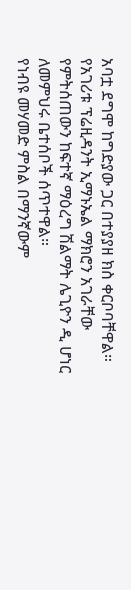አባቷ ደግሞ ከግድያው ጋር በተያያዘ ክስ ቀርቦባቸዋል።
የአገሪቱ ፕሬዚዳንት ኢማኑኤል ማክሮን አገራቸው የምትሰጠውን ከፍተኛ ማዕረግ ሽልማት ሌጊዮን ዲ ሆነር ለመምህሩ ቤተሰቦች ሰጥተዋል።
የነብዩ መሃመድ ምስል በማንኛውም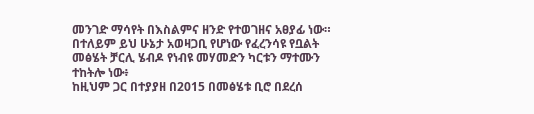መንገድ ማሳየት በእስልምና ዘንድ የተወገዘና አፀያፊ ነው።
በተለይም ይህ ሁኔታ አወዛጋቢ የሆነው የፈረንሳዩ የቧልት መፅሄት ቻርሊ ሄብዶ የነብዩ መሃመድን ካርቱን ማተሙን ተከትሎ ነው፥
ከዚህም ጋር በተያያዘ በ2015 በመፅሄቱ ቢሮ በደረሰ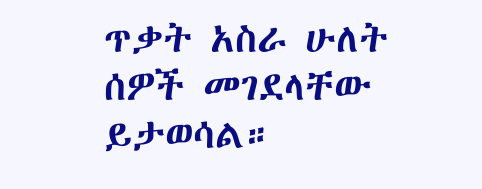ጥቃት አስራ ሁለት ሰዎች መገደላቸው ይታወሳል።